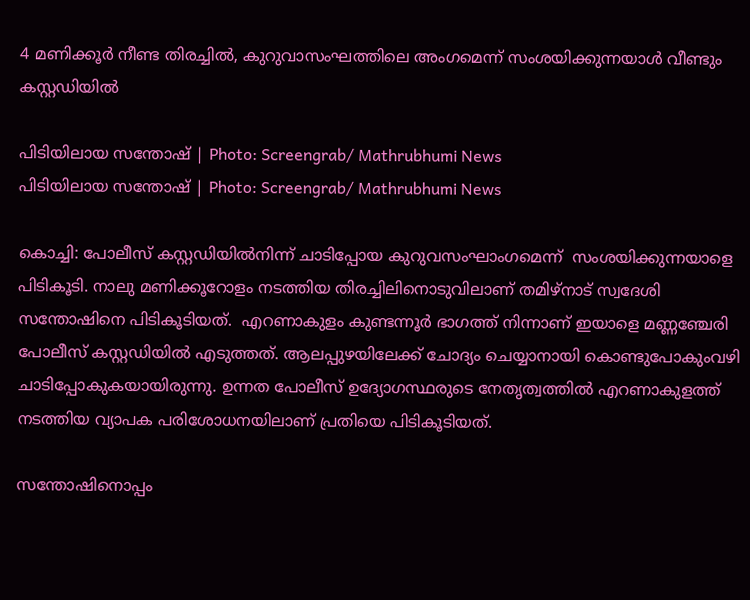4 മണിക്കൂര്‍ നീണ്ട തിരച്ചില്‍, കുറുവാസംഘത്തിലെ അംഗമെന്ന് സംശയിക്കുന്നയാള്‍ വീണ്ടും കസ്റ്റഡിയില്‍

പിടിയിലായ സന്തോഷ് | Photo: Screengrab/ Mathrubhumi News
പിടിയിലായ സന്തോഷ് | Photo: Screengrab/ Mathrubhumi News

കൊച്ചി: പോലീസ് കസ്റ്റഡിയിൽനിന്ന് ചാടിപ്പോയ കുറുവസംഘാംഗമെന്ന്  സംശയിക്കുന്നയാളെ പിടികൂടി. നാലു മണിക്കൂറോളം നടത്തിയ തിരച്ചിലിനൊടുവിലാണ് തമിഴ്നാട് സ്വദേശി സന്തോഷിനെ പിടികൂടിയത്.  എറണാകുളം കുണ്ടന്നൂർ ഭാഗത്ത് നിന്നാണ് ഇയാളെ മണ്ണഞ്ചേരി പോലീസ് കസ്റ്റഡിയിൽ എടുത്തത്. ആലപ്പുഴയിലേക്ക് ചോദ്യം ചെയ്യാനായി കൊണ്ടുപോകുംവഴി ചാടിപ്പോകുകയായിരുന്നു. ഉന്നത പോലീസ് ഉദ്യോഗസ്ഥരുടെ നേതൃത്വത്തിൽ എറണാകുളത്ത്  നടത്തിയ വ്യാപക പരിശോധനയിലാണ് പ്രതിയെ പിടികൂടിയത്.

സന്തോഷിനൊപ്പം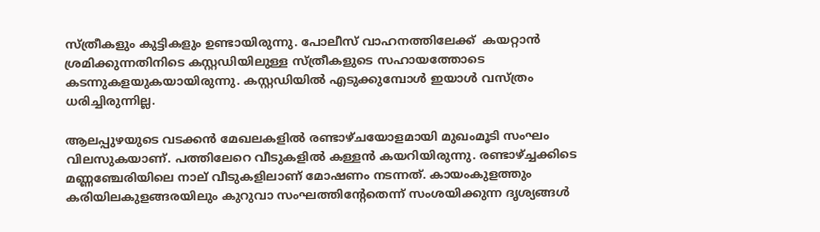സ്ത്രീകളും കുട്ടികളും ഉണ്ടായിരുന്നു. പോലീസ് വാഹനത്തിലേക്ക്  കയറ്റാൻ ശ്രമിക്കുന്നതിനിടെ കസ്റ്റഡിയിലുള്ള സ്ത്രീകളുടെ സഹായത്തോടെ കടന്നുകളയുകയായിരുന്നു. കസ്റ്റഡിയിൽ എടുക്കുമ്പോൾ ഇയാൾ വസ്ത്രം ധരിച്ചിരുന്നില്ല.

ആലപ്പുഴയുടെ വടക്കൻ മേഖലകളിൽ രണ്ടാഴ്ചയോളമായി മുഖംമൂടി സംഘം വിലസുകയാണ്. പത്തിലേറെ വീടുകളിൽ കള്ളൻ കയറിയിരുന്നു. രണ്ടാഴ്ച്ചക്കിടെ മണ്ണഞ്ചേരിയിലെ നാല് വീടുകളിലാണ് മോഷണം നടന്നത്. കായംകുളത്തും കരിയിലകുളങ്ങരയിലും കുറുവാ സംഘത്തിന്റേതെന്ന് സംശയിക്കുന്ന ദൃശ്യങ്ങൾ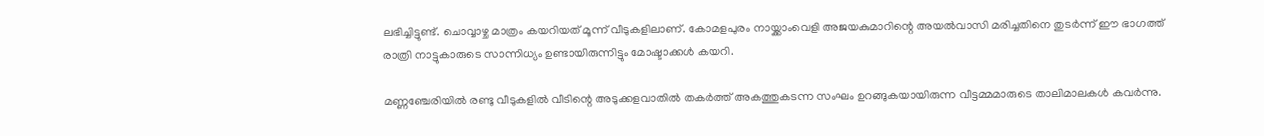ലഭിച്ചിട്ടുണ്ട്. ചൊവ്വാഴ്ച മാത്രം കയറിയത് മൂന്ന് വീടുകളിലാണ്. കോമളപുരം നായ്ക്കാംവെളി അജയകുമാറിന്റെ അയൽവാസി മരിച്ചതിനെ തുടർന്ന് ഈ ഭാഗത്ത് രാത്രി നാട്ടുകാരുടെ സാന്നിധ്യം ഉണ്ടായിരുന്നിട്ടും മോഷ്ടാക്കൾ കയറി.

മണ്ണഞ്ചേരിയിൽ രണ്ടു വീടുകളിൽ വീടിന്റെ അടുക്കളവാതിൽ തകർത്ത് അകത്തുകടന്ന സംഘം ഉറങ്ങുകയായിരുന്ന വീട്ടമ്മമാരുടെ താലിമാലകൾ കവർന്നു.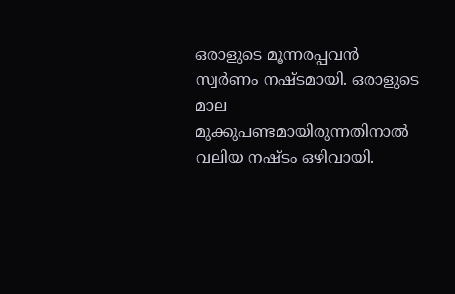ഒരാളുടെ മൂന്നരപ്പവൻ സ്വർണം നഷ്ടമായി. ഒരാളുടെ മാല മുക്കുപണ്ടമായിരുന്നതിനാൽ വലിയ നഷ്ടം ഒഴിവായി.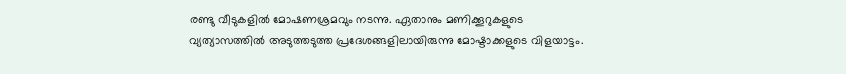രണ്ടു വീടുകളിൽ മോഷണശ്രമവും നടന്നു. ഏതാനും മണിക്കൂറുകളുടെ വ്യത്യാസത്തിൽ അടുത്തടുത്ത പ്രദേശങ്ങളിലായിരുന്നു മോഷ്ടാക്കളുടെ വിളയാട്ടം.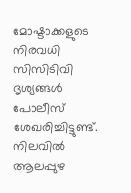മോഷ്ടാക്കളുടെ നിരവധി സിസിടിവി ദൃശ്യങ്ങൾ പോലീസ് ശേഖരിച്ചിട്ടുണ്ട്. നിലവിൽ ആലപ്പുഴ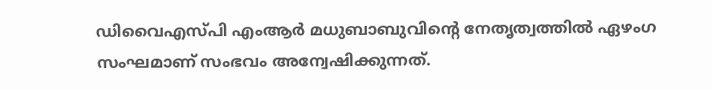ഡിവൈഎസ്പി എംആർ മധുബാബുവിന്റെ നേതൃത്വത്തിൽ ഏഴംഗ സംഘമാണ് സംഭവം അന്വേഷിക്കുന്നത്.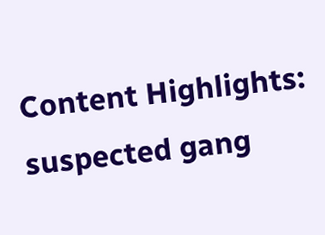Content Highlights: suspected gang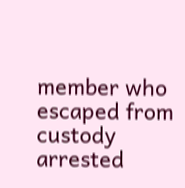member who escaped from custody arrested